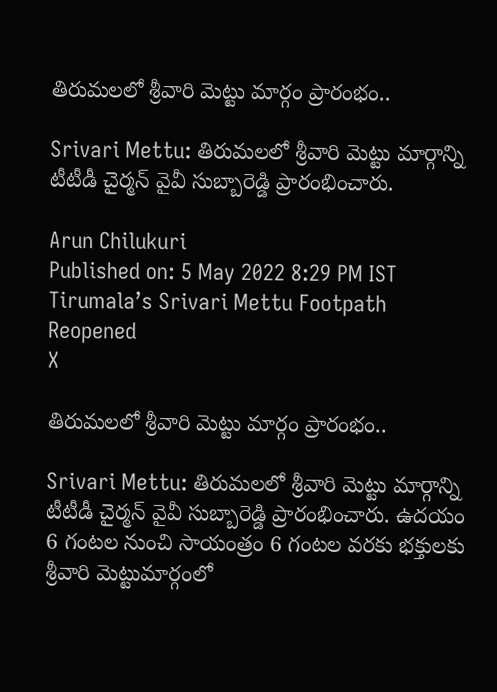తిరుమలలో శ్రీవారి మెట్టు మార్గం ప్రారంభం..

Srivari Mettu: తిరుమలలో శ్రీవారి మెట్టు మార్గాన్ని టీటీడీ చైర్మన్ వైవీ సుబ్బారెడ్డి ప్రారంభించారు.

Arun Chilukuri
Published on: 5 May 2022 8:29 PM IST
Tirumala’s Srivari Mettu Footpath Reopened
X

తిరుమలలో శ్రీవారి మెట్టు మార్గం ప్రారంభం..

Srivari Mettu: తిరుమలలో శ్రీవారి మెట్టు మార్గాన్ని టీటీడీ చైర్మన్ వైవీ సుబ్బారెడ్డి ప్రారంభించారు. ఉదయం 6 గంటల నుంచి సాయంత్రం 6 గంటల వరకు భక్తులకు శ్రీవారి మెట్టుమార్గంలో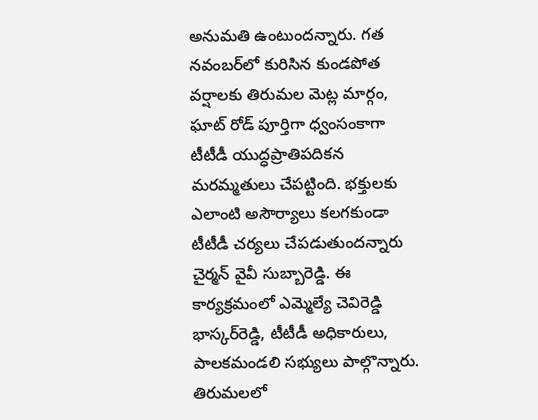అనుమతి ఉంటుందన్నారు. గత నవంబర్‌లో కురిసిన కుండపోత వర్షాలకు తిరుమల మెట్ల మార్గం, ఘాట్ రోడ్ పూర్తిగా ధ్వంసంకాగా టీటీడీ యుద్ధప్రాతిపదికన మరమ్మతులు చేపట్టింది. భక్తులకు ఎలాంటి అసౌర్యాలు కలగకుండా టీటీడీ చర్యలు చేపడుతుందన్నారు చైర్మన్ వైవీ సుబ్బారెడ్డి. ఈ కార్యక్రమంలో ఎమ్మెల్యే చెవిరెడ్డి భాస్కర్‌రెడ్డి, టీటీడీ అధికారులు, పాలకమండలి సభ్యులు పాల్గొన్నారు. తిరుమలలో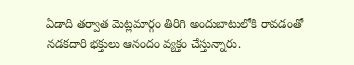ఏడాది తర్వాత మెట్లమార్గం తిరిగి అందుబాటులోకి రావడంతో నడకదారి భక్తులు ఆనందం వ్యక్తం చేస్తున్నారు.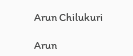Arun Chilukuri

Arun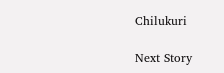Chilukuri

Next Story